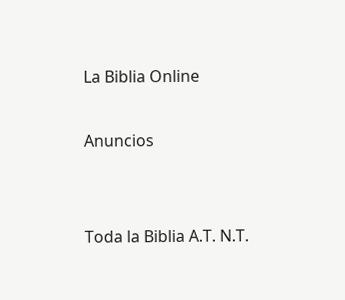La Biblia Online

Anuncios


Toda la Biblia A.T. N.T.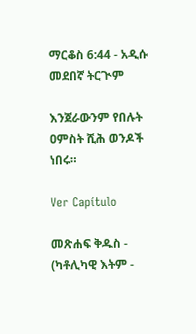ማርቆስ 6:44 - አዲሱ መደበኛ ትርጒም

እንጀራውንም የበሉት ዐምስት ሺሕ ወንዶች ነበሩ።

Ver Capítulo

መጽሐፍ ቅዱስ - (ካቶሊካዊ እትም -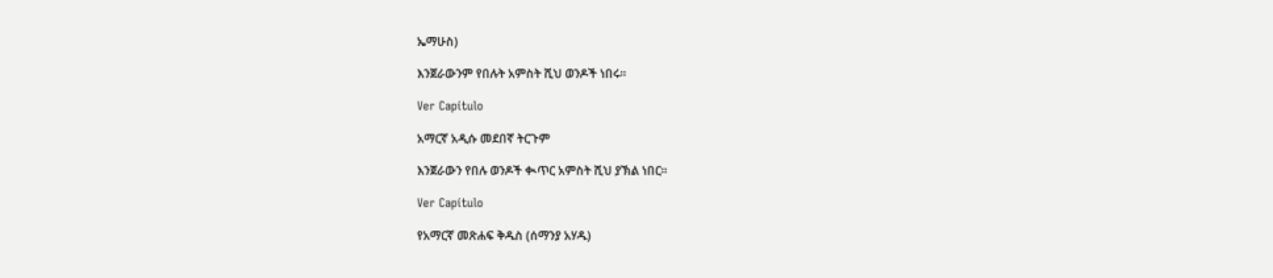ኤማሁስ)

እንጀራውንም የበሉት አምስት ሺህ ወንዶች ነበሩ።

Ver Capítulo

አማርኛ አዲሱ መደበኛ ትርጉም

እንጀራውን የበሉ ወንዶች ቊጥር አምስት ሺህ ያኽል ነበር።

Ver Capítulo

የአማርኛ መጽሐፍ ቅዱስ (ሰማንያ አሃዱ)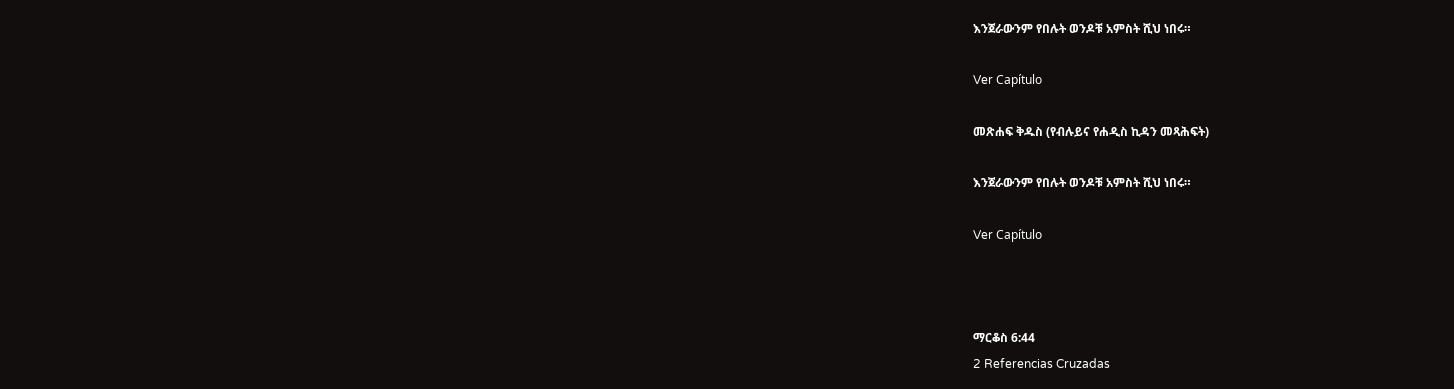እንጀራውንም የበሉት ወንዶቹ አምስት ሺህ ነበሩ።

Ver Capítulo

መጽሐፍ ቅዱስ (የብሉይና የሐዲስ ኪዳን መጻሕፍት)

እንጀራውንም የበሉት ወንዶቹ አምስት ሺህ ነበሩ።

Ver Capítulo



ማርቆስ 6:44
2 Referencias Cruzadas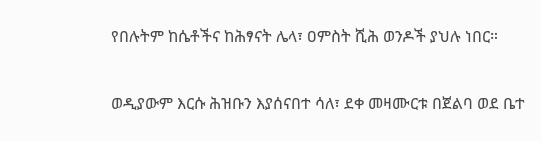የበሉትም ከሴቶችና ከሕፃናት ሌላ፣ ዐምስት ሺሕ ወንዶች ያህሉ ነበር።


ወዲያውም እርሱ ሕዝቡን እያሰናበተ ሳለ፣ ደቀ መዛሙርቱ በጀልባ ወደ ቤተ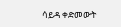ሳይዳ ቀድመውት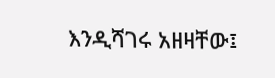እንዲሻገሩ አዘዛቸው፤